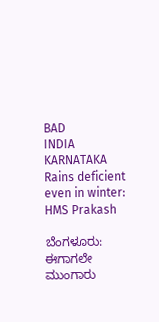BAD
INDIA
KARNATAKA
Rains deficient even in winter: HMS Prakash

ಬೆಂಗಳೂರು: ಈಗಾಗಲೇ ಮುಂಗಾರು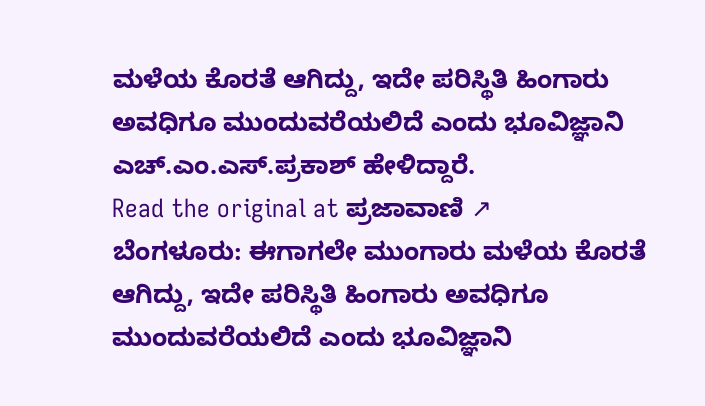ಮಳೆಯ ಕೊರತೆ ಆಗಿದ್ದು, ಇದೇ ಪರಿಸ್ಥಿತಿ ಹಿಂಗಾರು ಅವಧಿಗೂ ಮುಂದುವರೆಯಲಿದೆ ಎಂದು ಭೂವಿಜ್ಞಾನಿ ಎಚ್.ಎಂ.ಎಸ್.ಪ್ರಕಾಶ್ ಹೇಳಿದ್ದಾರೆ.
Read the original at ಪ್ರಜಾವಾಣಿ ↗
ಬೆಂಗಳೂರು: ಈಗಾಗಲೇ ಮುಂಗಾರು ಮಳೆಯ ಕೊರತೆ ಆಗಿದ್ದು, ಇದೇ ಪರಿಸ್ಥಿತಿ ಹಿಂಗಾರು ಅವಧಿಗೂ ಮುಂದುವರೆಯಲಿದೆ ಎಂದು ಭೂವಿಜ್ಞಾನಿ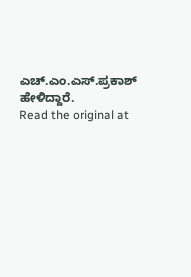ಎಚ್.ಎಂ.ಎಸ್.ಪ್ರಕಾಶ್ ಹೇಳಿದ್ದಾರೆ.
Read the original at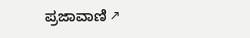ಪ್ರಜಾವಾಣಿ ↗